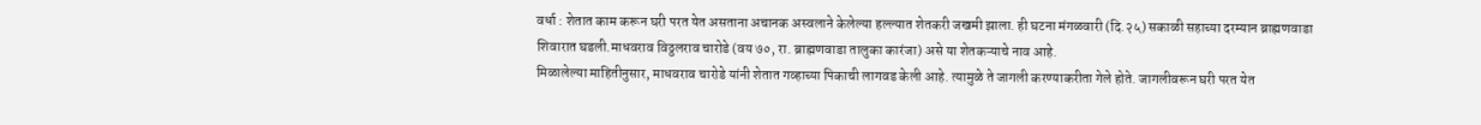वर्धा : शेतात काम करून घरी परत येत असताना अचानक अस्वलाने केलेल्या हल्ल्यात शेतकरी जखमी झाला. ही घटना मंगळवारी (दि.२५) सकाळी सहाच्या दरम्यान ब्राह्मणवाडा शिवारात घडली.माधवराव विठ्ठलराव चारोडे (वय ७०, रा. ब्राह्मणवाडा तालुका कारंजा) असे या शेतकऱ्याचे नाव आहे.
मिळालेल्या माहितीनुसार, माधवराव चारोडे यांनी शेतात गव्हाच्या पिकाची लागवड केली आहे. त्यामुळे ते जागली करण्याकरीता गेले होते. जागलीवरून घरी परत येत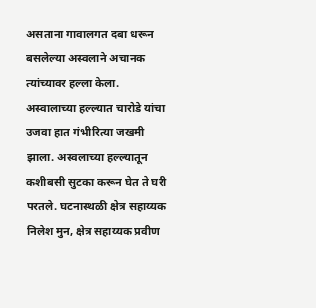असताना गावालगत दबा धरून बसलेल्या अस्वलाने अचानक त्यांच्यावर हल्ला केला. अस्वालाच्या हल्ल्यात चारोडे यांचा उजवा हात गंभीरित्या जखमी झाला. अस्वलाच्या हल्ल्यातून कशीबसी सुटका करून घेत ते घरी परतले. घटनास्थळी क्षेत्र सहाय्यक निलेश मुन, क्षेत्र सहाय्यक प्रवीण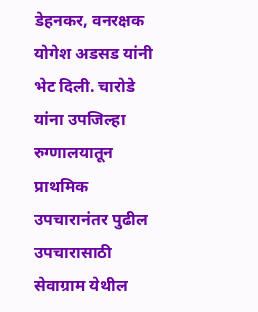डेहनकर, वनरक्षक योगेश अडसड यांनी भेट दिली. चारोडे यांना उपजिल्हा रुग्णालयातून प्राथमिक उपचारानंतर पुढील उपचारासाठी सेवाग्राम येथील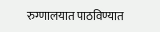रुग्णालयात पाठविण्यात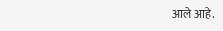आले आहे.